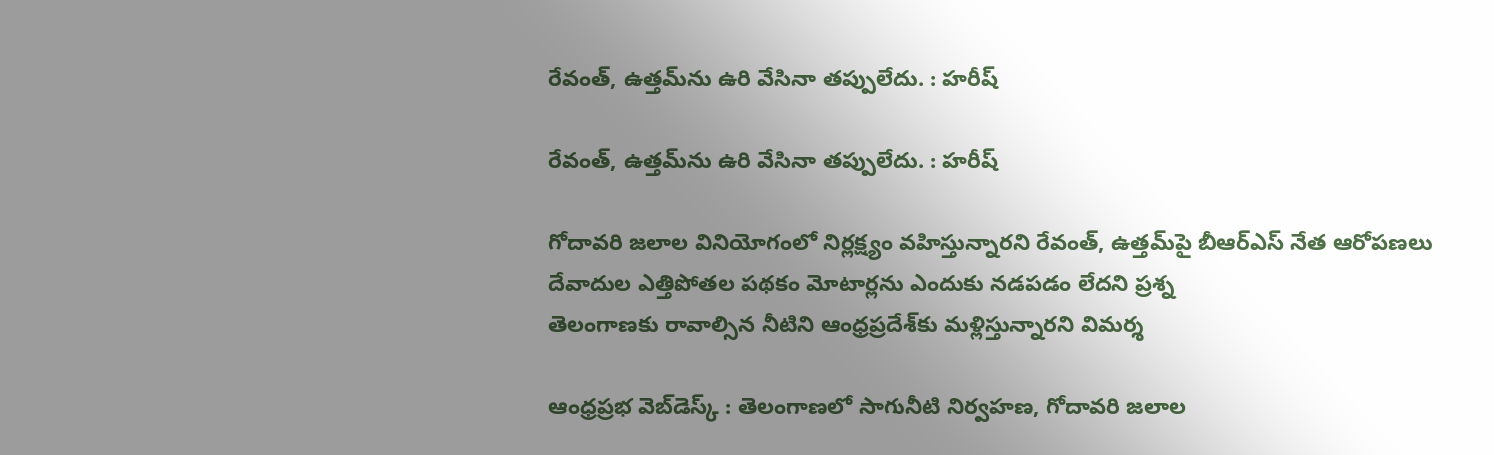రేవంత్, ఉత్తమ్‌ను ఉరి వేసినా తప్పులేదు. : హరీష్

రేవంత్, ఉత్తమ్‌ను ఉరి వేసినా తప్పులేదు. : హరీష్

గోదావరి జలాల వినియోగంలో నిర్లక్ష్యం వహిస్తున్నారని రేవంత్‌, ఉత్తమ్‌పై బీఆర్ఎస్ నేత ఆరోపణలు
దేవాదుల ఎత్తిపోతల పథకం మోటార్లను ఎందుకు నడపడం లేదని ప్రశ్న
తెలంగాణకు రావాల్సిన నీటిని ఆంధ్రప్రదేశ్‌కు మళ్లిస్తున్నారని విమర్శ

ఆంధ్ర‌ప్ర‌భ వెబ్‌డెస్క్ : తెలంగాణలో సాగునీటి నిర్వహణ, గోదావరి జలాల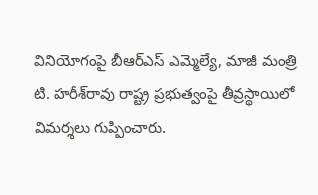వినియోగంపై బీఆర్ఎస్ ఎమ్మెల్యే, మాజీ మంత్రి టి. హరీశ్‌రావు రాష్ట్ర ప్రభుత్వంపై తీవ్రస్థాయిలో విమర్శలు గుప్పించారు.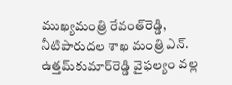ముఖ్యమంత్రి రేవంత్‌రెడ్డి, నీటిపారుదల శాఖ మంత్రి ఎన్. ఉత్తమ్‌కుమార్‌రెడ్డి వైఫల్యం వల్ల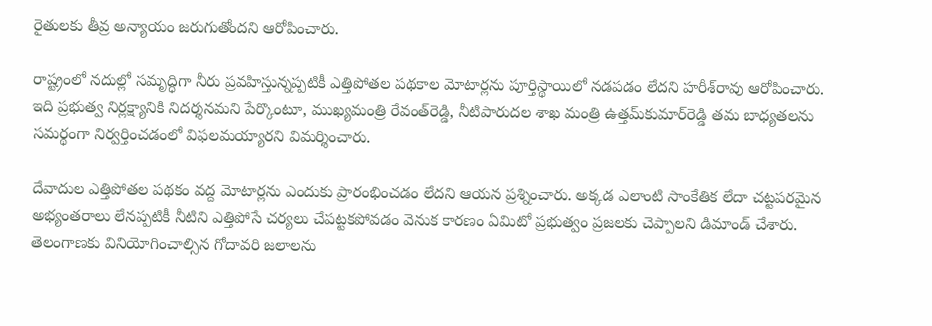రైతులకు తీవ్ర అన్యాయం జరుగుతోందని ఆరోపించారు.

రాష్ట్రంలో నదుల్లో సమృద్ధిగా నీరు ప్రవహిస్తున్నప్పటికీ ఎత్తిపోతల పథకాల మోటార్లను పూర్తిస్థాయిలో నడపడం లేదని హరీశ్‌రావు ఆరోపించారు. ఇది ప్రభుత్వ నిర్లక్ష్యానికి నిదర్శనమని పేర్కొంటూ, ముఖ్యమంత్రి రేవంత్‌రెడ్డి, నీటిపారుదల శాఖ మంత్రి ఉత్తమ్‌కుమార్‌రెడ్డి తమ బాధ్యతలను సమర్థంగా నిర్వర్తించడంలో విఫలమయ్యారని విమర్శించారు.

దేవాదుల ఎత్తిపోతల పథకం వద్ద మోటార్లను ఎందుకు ప్రారంభించడం లేదని ఆయన ప్రశ్నించారు. అక్కడ ఎలాంటి సాంకేతిక లేదా చట్టపరమైన అభ్యంతరాలు లేనప్పటికీ నీటిని ఎత్తిపోసే చర్యలు చేపట్టకపోవడం వెనుక కారణం ఏమిటో ప్రభుత్వం ప్రజలకు చెప్పాలని డిమాండ్ చేశారు. తెలంగాణకు వినియోగించాల్సిన గోదావరి జలాలను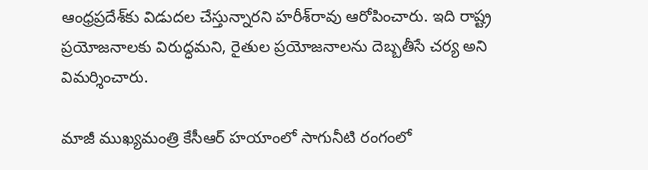ఆంధ్రప్రదేశ్‌కు విడుదల చేస్తున్నారని హరీశ్‌రావు ఆరోపించారు. ఇది రాష్ట్ర ప్రయోజనాలకు విరుద్ధమని, రైతుల ప్రయోజనాలను దెబ్బతీసే చర్య అని విమర్శించారు.

మాజీ ముఖ్యమంత్రి కేసీఆర్ హయాంలో సాగునీటి రంగంలో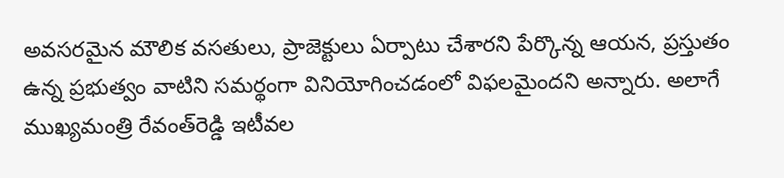అవసరమైన మౌలిక వసతులు, ప్రాజెక్టులు ఏర్పాటు చేశారని పేర్కొన్న ఆయన, ప్రస్తుతం ఉన్న ప్రభుత్వం వాటిని సమర్థంగా వినియోగించడంలో విఫలమైందని అన్నారు. అలాగే ముఖ్యమంత్రి రేవంత్‌రెడ్డి ఇటీవల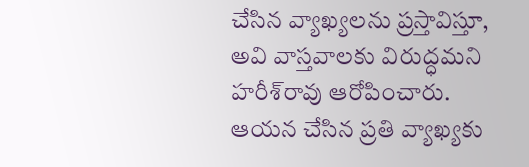చేసిన వ్యాఖ్యలను ప్రస్తావిస్తూ, అవి వాస్తవాలకు విరుద్ధమని హరీశ్‌రావు ఆరోపించారు. ఆయన చేసిన ప్రతి వ్యాఖ్యకు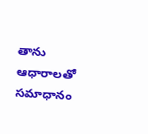తాను ఆధారాలతో సమాధానం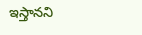ఇస్తానని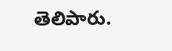తెలిపారు.